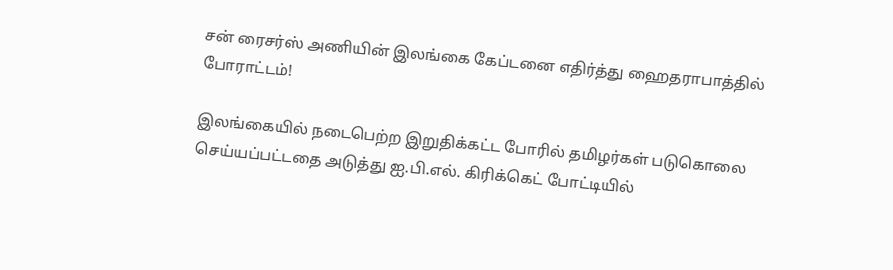சன் ரைசர்ஸ் அணியின் இலங்கை கேப்டனை எதிர்த்து ஹைதராபாத்தில் போராட்டம்!

இலங்கையில் நடைபெற்ற இறுதிக்கட்ட போரில் தமிழர்கள் படுகொலை செய்யப்பட்டதை அடுத்து ஐ.பி.எல். கிரிக்கெட் போட்டியில்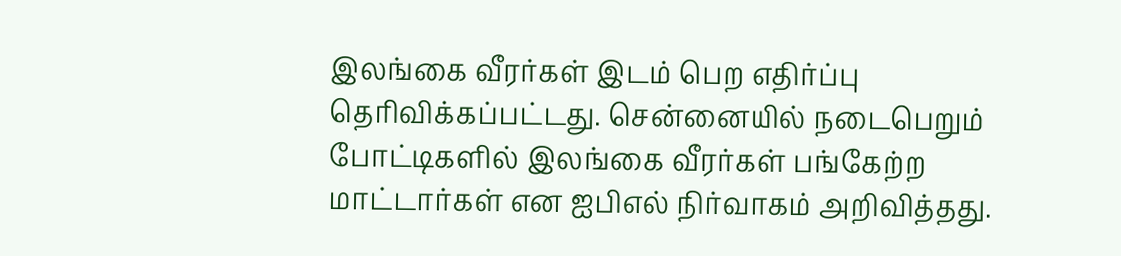இலங்கை வீரர்கள் இடம் பெற எதிர்ப்பு தெரிவிக்கப்பட்டது. சென்னையில் நடைபெறும் போட்டிகளில் இலங்கை வீரர்கள் பங்கேற்ற மாட்டார்கள் என ஐபிஎல் நிர்வாகம் அறிவித்தது.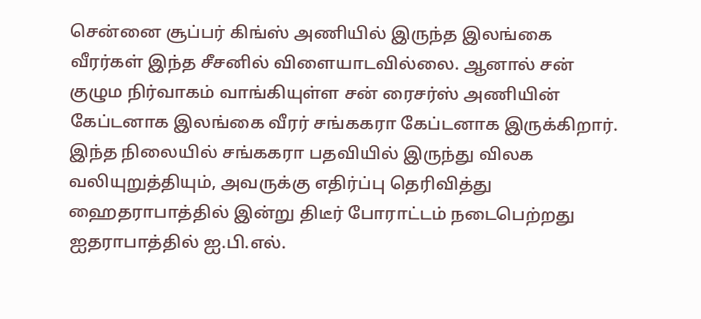சென்னை சூப்பர் கிங்ஸ் அணியில் இருந்த இலங்கை வீரர்கள் இந்த சீசனில் விளையாடவில்லை. ஆனால் சன் குழும நிர்வாகம் வாங்கியுள்ள சன் ரைசர்ஸ் அணியின் கேப்டனாக இலங்கை வீரர் சங்ககரா கேப்டனாக இருக்கிறார்.
இந்த நிலையில் சங்ககரா பதவியில் இருந்து விலக வலியுறுத்தியும், அவருக்கு எதிர்ப்பு தெரிவித்து ஹைதராபாத்தில் இன்று திடீர் போராட்டம் நடைபெற்றது ஐதராபாத்தில் ஐ.பி.எல்.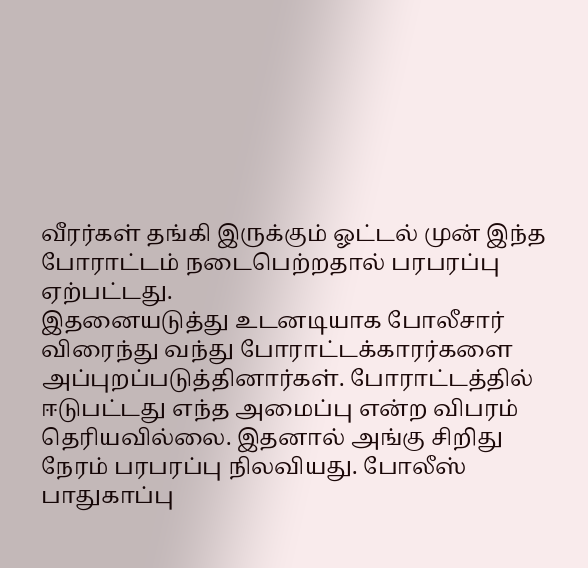வீரர்கள் தங்கி இருக்கும் ஓட்டல் முன் இந்த போராட்டம் நடைபெற்றதால் பரபரப்பு ஏற்பட்டது.
இதனையடுத்து உடனடியாக போலீசார் விரைந்து வந்து போராட்டக்காரர்களை அப்புறப்படுத்தினார்கள். போராட்டத்தில் ஈடுபட்டது எந்த அமைப்பு என்ற விபரம் தெரியவில்லை. இதனால் அங்கு சிறிது நேரம் பரபரப்பு நிலவியது. போலீஸ் பாதுகாப்பு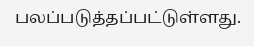பலப்படுத்தப்பட்டுள்ளது.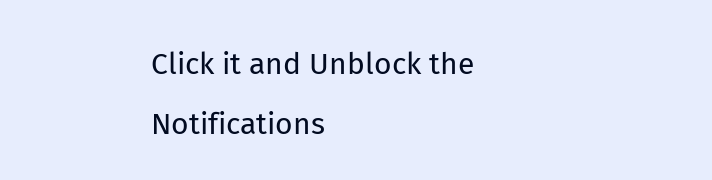Click it and Unblock the Notifications